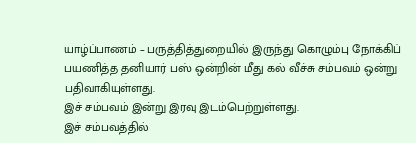யாழ்ப்பாணம் – பருத்தித்துறையில் இருந்து கொழும்பு நோக்கிப் பயணித்த தனியார் பஸ் ஒன்றின் மீது கல் வீச்சு சம்பவம் ஒன்று பதிவாகியுள்ளது.
இச் சம்பவம் இன்று இரவு இடம்பெற்றுள்ளது.
இச் சம்பவத்தில்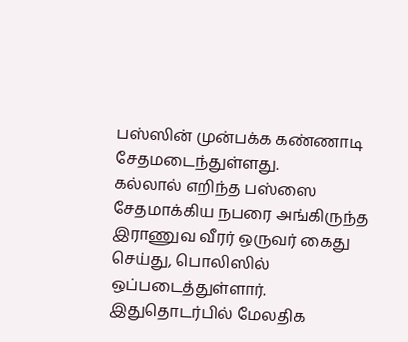பஸ்ஸின் முன்பக்க கண்ணாடி சேதமடைந்துள்ளது.
கல்லால் எறிந்த பஸ்ஸை சேதமாக்கிய நபரை அங்கிருந்த இராணுவ வீரர் ஒருவர் கைது செய்து, பொலிஸில் ஒப்படைத்துள்ளார்.
இதுதொடர்பில் மேலதிக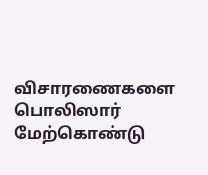விசாரணைகளை பொலிஸார் மேற்கொண்டு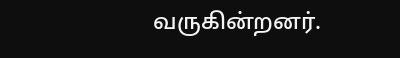வருகின்றனர்.